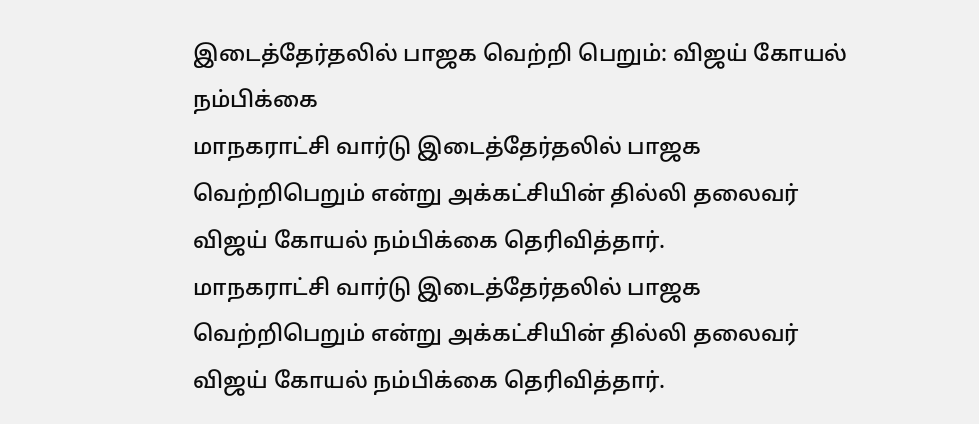இடைத்தேர்தலில் பாஜக வெற்றி பெறும்: விஜய் கோயல் நம்பிக்கை
மாநகராட்சி வார்டு இடைத்தேர்தலில் பாஜக வெற்றிபெறும் என்று அக்கட்சியின் தில்லி தலைவர் விஜய் கோயல் நம்பிக்கை தெரிவித்தார்.
மாநகராட்சி வார்டு இடைத்தேர்தலில் பாஜக வெற்றிபெறும் என்று அக்கட்சியின் தில்லி தலைவர் விஜய் கோயல் நம்பிக்கை தெரிவித்தார்.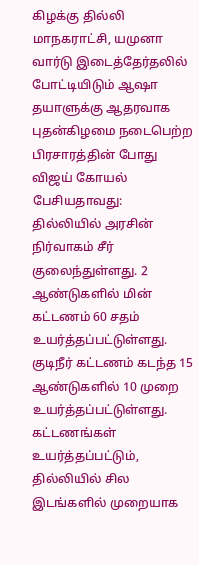கிழக்கு தில்லி மாநகராட்சி, யமுனா வார்டு இடைத்தேர்தலில் போட்டியிடும் ஆஷா தயாளுக்கு ஆதரவாக புதன்கிழமை நடைபெற்ற பிரசாரத்தின் போது விஜய் கோயல் பேசியதாவது:
தில்லியில் அரசின் நிர்வாகம் சீர் குலைந்துள்ளது. 2 ஆண்டுகளில் மின் கட்டணம் 60 சதம் உயர்த்தப்பட்டுள்ளது. குடிநீர் கட்டணம் கடந்த 15 ஆண்டுகளில் 10 முறை உயர்த்தப்பட்டுள்ளது. கட்டணங்கள் உயர்த்தப்பட்டும், தில்லியில் சில இடங்களில் முறையாக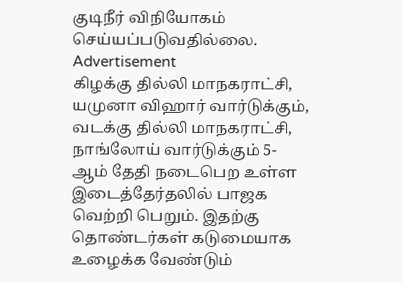குடிநீர் விநியோகம் செய்யப்படுவதில்லை.
Advertisement
கிழக்கு தில்லி மாநகராட்சி, யமுனா விஹார் வார்டுக்கும், வடக்கு தில்லி மாநகராட்சி, நாங்லோய் வார்டுக்கும் 5-ஆம் தேதி நடைபெற உள்ள இடைத்தேர்தலில் பாஜக வெற்றி பெறும். இதற்கு தொண்டர்கள் கடுமையாக உழைக்க வேண்டும்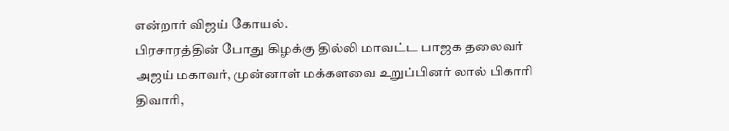என்றார் விஜய் கோயல்.
பிரசாரத்தின் போது கிழக்கு தில்லி மாவட்ட பாஜக தலைவர் அஜய் மகாவர், முன்னாள் மக்களவை உறுப்பினர் லால் பிகாரி திவாரி,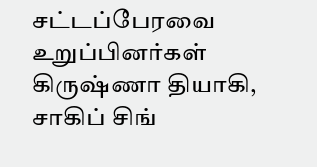சட்டப்பேரவை உறுப்பினர்கள் கிருஷ்ணா தியாகி, சாகிப் சிங்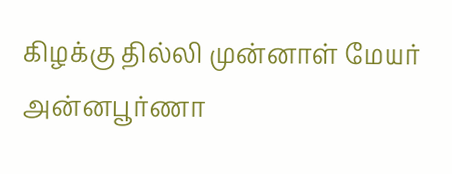கிழக்கு தில்லி முன்னாள் மேயர் அன்னபூர்ணா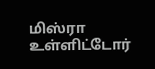மிஸ்ரா உள்ளிட்டோர்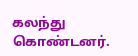கலந்து கொண்டனர்.